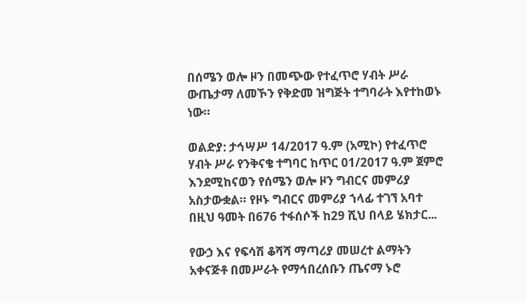በሰሜን ወሎ ዞን በመጭው የተፈጥሮ ሃብት ሥራ ውጤታማ ለመኾን የቅድመ ዝግጅት ተግባራት እየተከወኑ ነው።

ወልድያ: ታኅሣሥ 14/2017 ዓ.ም (አሚኮ) የተፈጥሮ ሃብት ሥራ የንቅናቄ ተግባር ከጥር 01/2017 ዓ.ም ጀምሮ እንደሚከናወን የሰሜን ወሎ ዞን ግብርና መምሪያ አስታውቋል። የዞኑ ግብርና መምሪያ ኀላፊ ተገኘ አባተ በዚህ ዓመት በ676 ተፋሰሶች ከ29 ሺህ በላይ ሄክታር...

የውኃ እና የፍሳሽ ቆሻሻ ማጣሪያ መሠረተ ልማትን አቀናጅቶ በመሥራት የማኅበረሰቡን ጤናማ ኑሮ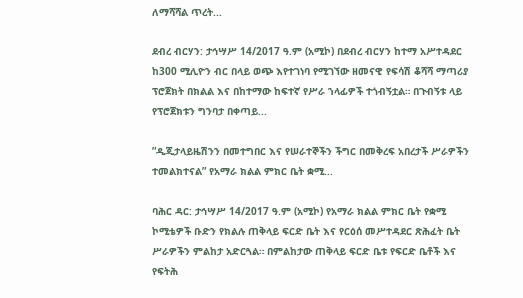ለማሻሻል ጥረት...

ደብረ ብርሃን: ታኅሣሥ 14/2017 ዓ.ም (አሚኮ) በደብረ ብርሃን ከተማ አሥተዳደር ከ300 ሚሊዮን ብር በላይ ወጭ እየተገነባ የሚገኘው ዘመናዊ የፍሳሽ ቆሻሻ ማጣሪያ ፕሮጀክት በክልል እና በከተማው ከፍተኛ የሥራ ኀላፊዎች ተጎብኝቷል። በጉብኝቱ ላይ የፕሮጀክቱን ግንባታ በቀጣይ...

”ዲጂታላይዜሽንን በመተግበር እና የሠራተኞችን ችግር በመቅረፍ አበረታች ሥራዎችን ተመልክተናል” የአማራ ክልል ምክር ቤት ቋሚ...

ባሕር ዳር: ታኅሣሥ 14/2017 ዓ.ም (አሚኮ) የአማራ ክልል ምክር ቤት የቋሚ ኮሚቴዎች ቡድን የክልሉ ጠቅላይ ፍርድ ቤት እና የርዕሰ መሥተዳደር ጽሕፈት ቤት ሥራዎችን ምልከታ አድርጓል። በምልከታው ጠቅላይ ፍርድ ቤቱ የፍርድ ቤቶች እና የፍትሕ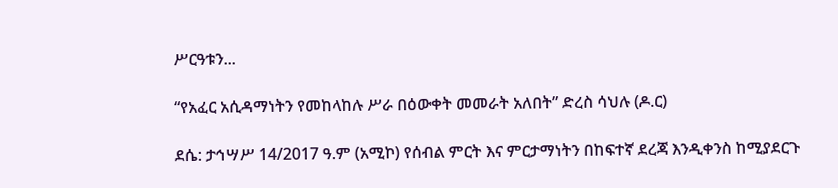ሥርዓቱን...

“የአፈር አሲዳማነትን የመከላከሉ ሥራ በዕውቀት መመራት አለበት” ድረስ ሳህሉ (ዶ.ር)

ደሴ: ታኅሣሥ 14/2017 ዓ.ም (አሚኮ) የሰብል ምርት እና ምርታማነትን በከፍተኛ ደረጃ እንዲቀንስ ከሚያደርጉ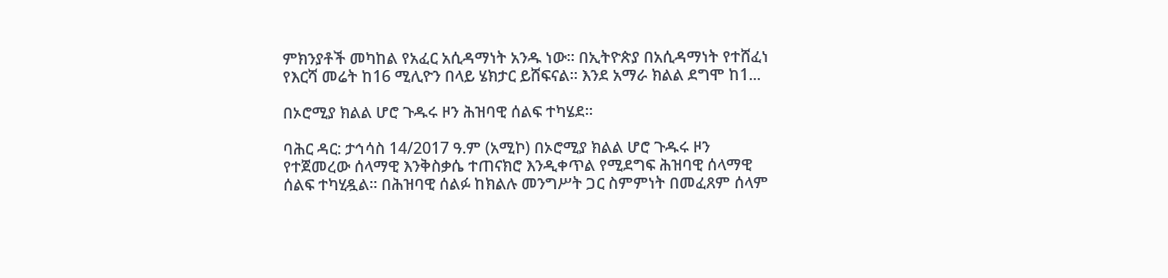ምክንያቶች መካከል የአፈር አሲዳማነት አንዱ ነው። በኢትዮጵያ በአሲዳማነት የተሸፈነ የእርሻ መሬት ከ16 ሚሊዮን በላይ ሄክታር ይሸፍናል። እንደ አማራ ክልል ደግሞ ከ1...

በኦሮሚያ ክልል ሆሮ ጉዱሩ ዞን ሕዝባዊ ሰልፍ ተካሄደ፡፡

ባሕር ዳር: ታኅሳስ 14/2017 ዓ.ም (አሚኮ) በኦሮሚያ ክልል ሆሮ ጉዱሩ ዞን የተጀመረው ሰላማዊ እንቅስቃሴ ተጠናክሮ እንዲቀጥል የሚደግፍ ሕዝባዊ ሰላማዊ ሰልፍ ተካሂዷል፡፡ በሕዝባዊ ሰልፉ ከክልሉ መንግሥት ጋር ስምምነት በመፈጸም ሰላም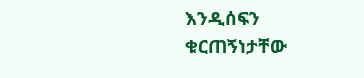እንዲሰፍን ቁርጠኝነታቸው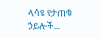ላሳዩ የታጠቁ ኃይሎች...